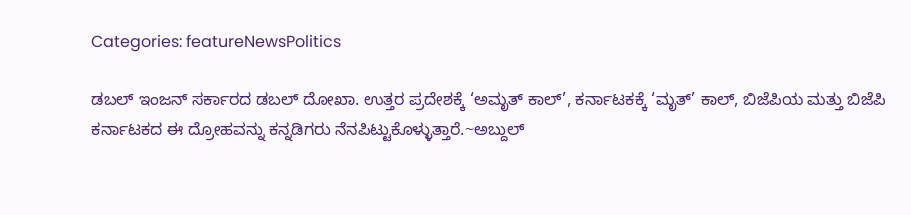Categories: featureNewsPolitics

ಡಬಲ್ ಇಂಜನ್ ಸರ್ಕಾರದ ಡಬಲ್ ದೋಖಾ. ಉತ್ತರ ಪ್ರದೇಶಕ್ಕೆ ‘ಅಮೃತ್ ಕಾಲ್’, ಕರ್ನಾಟಕಕ್ಕೆ ‘ಮೃತ್’ ಕಾಲ್, ಬಿಜೆಪಿಯ ಮತ್ತು ಬಿಜೆಪಿ ಕರ್ನಾಟಕದ ಈ ದ್ರೋಹವನ್ನು ಕನ್ನಡಿಗರು ನೆನಪಿಟ್ಟುಕೊಳ್ಳುತ್ತಾರೆ.~ಅಬ್ದುಲ್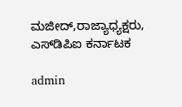ಮಜೀದ್,ರಾಜ್ಯಾಧ್ಯಕ್ಷರು, ಎಸ್‌ಡಿಪಿಐ ಕರ್ನಾಟಕ

admin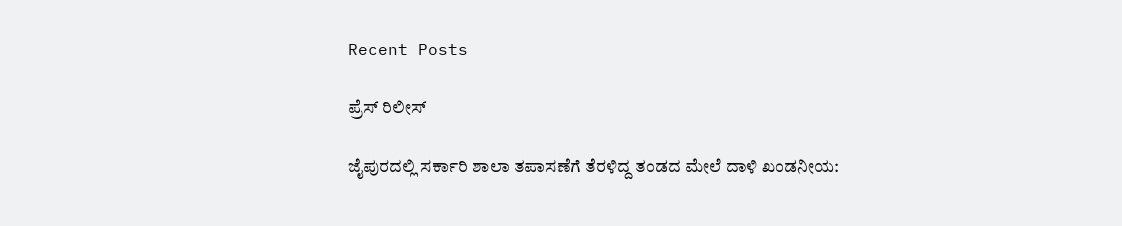Recent Posts

ಪ್ರೆಸ್ ರಿಲೀಸ್

ಜೈಪುರದಲ್ಲಿ ಸರ್ಕಾರಿ ಶಾಲಾ ತಪಾಸಣೆಗೆ ತೆರಳಿದ್ದ ತಂಡದ ಮೇಲೆ ದಾಳಿ ಖಂಡನೀಯ: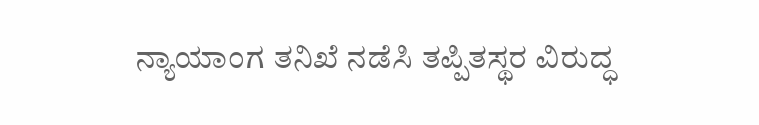ನ್ಯಾಯಾಂಗ ತನಿಖೆ ನಡೆಸಿ ತಪ್ಪಿತಸ್ಥರ ವಿರುದ್ಧ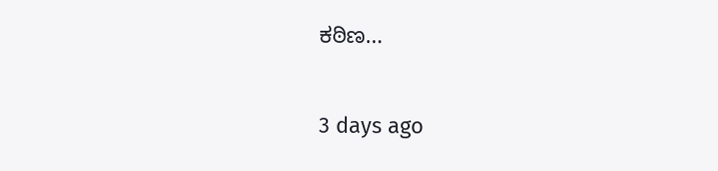ಕಠಿಣ…

3 days ago